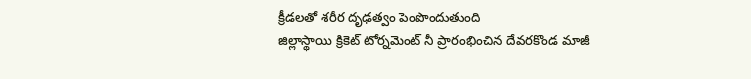క్రీడలతో శరీర దృఢత్వం పెంపొందుతుంది
జిల్లాస్థాయి క్రికెట్ టోర్నమెంట్ నీ ప్రారంభించిన దేవరకొండ మాజీ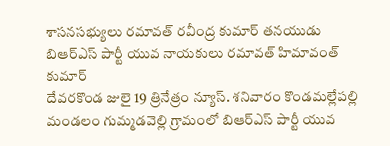శాసనసభ్యులు రమావత్ రవీంద్ర కుమార్ తనయుడు బిఆర్ఎస్ పార్టీ యువ నాయకులు రమావత్ హిమావంత్ కుమార్
దేవరకొండ జులై 19 త్రినేత్రం న్యూస్. శనివారం కొండమల్లేపల్లి మండలం గుమ్మడవెల్లి గ్రామంలో బిఆర్ఎస్ పార్టీ యువ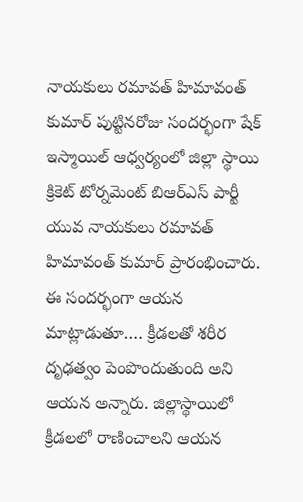నాయకులు రమావత్ హిమావంత్ కుమార్ పుట్టినరోజు సందర్భంగా షేక్ ఇస్మాయిల్ ఆధ్వర్యంలో జిల్లా స్థాయి క్రికెట్ టోర్నమెంట్ బిఆర్ఎస్ పార్టీ యువ నాయకులు రమావత్ హిమావంత్ కుమార్ ప్రారంభించారు. ఈ సందర్భంగా ఆయన మాట్లాడుతూ…. క్రీడలతో శరీర దృఢత్వం పెంపొందుతుంది అని ఆయన అన్నారు. జిల్లాస్థాయిలో క్రీడలలో రాణించాలని ఆయన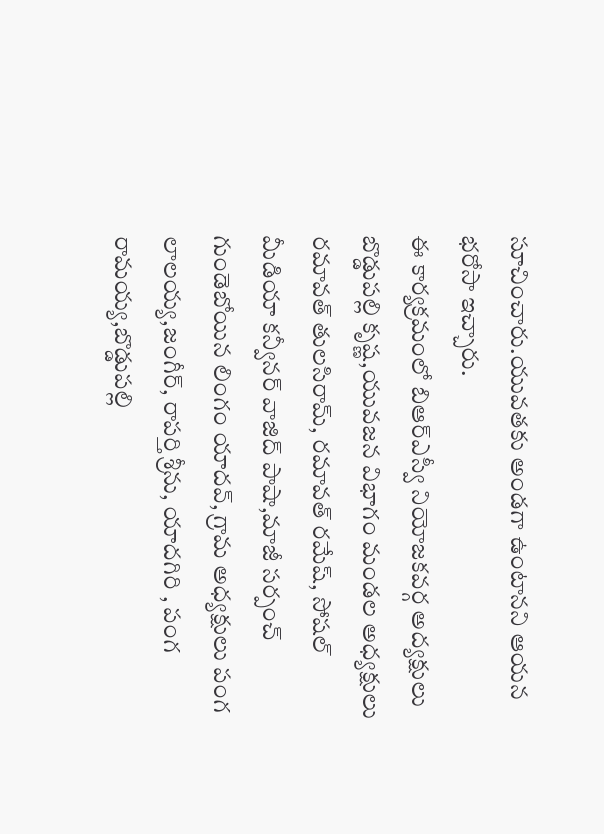సూచించారు.యువతకు అండగా ఉంటానని ఆయన భరోసా ఇచ్చారు.
ఈ కార్యక్రమంలో బిఆర్ఎస్వీ నియోజకవర్గ అద్యక్షులు బొడ్డుపల్లి కృష్ణ,యువజన విభాగం మండల అధ్యక్షులు రమావత్ తులసిరామ్, రమావత్ రమేష్, సోషల్ మీడియా కన్వీనర్ వాజిద్ పాషా,మాజీ సర్పంచ్ గుండెబోయిన లింగం యాదవ్, గ్రామ అధ్యక్షులు పంగ లాలయ్య,జంగీర్, రాపర్తి శ్రీను, యాదగిరి , పంగ రామయ్య,బొడ్డుపల్లి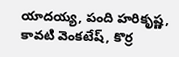యాదయ్య, పంది హరికృష్ణ, కావటి వెంకటేష్, కొర్ర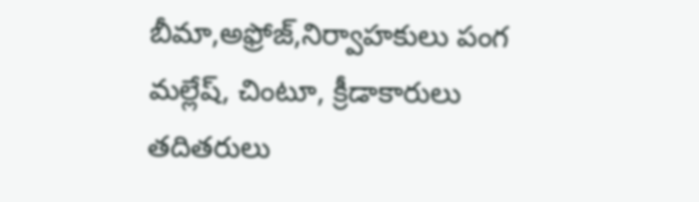బీమా,అఫ్రోజ్,నిర్వాహకులు పంగ మల్లేష్, చింటూ, క్రీడాకారులు తదితరులు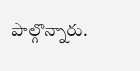పాల్గొన్నారు.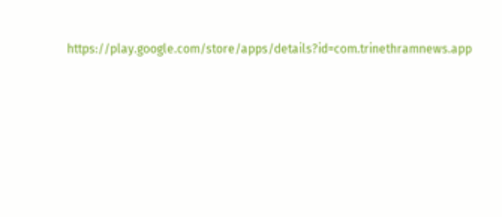https://play.google.com/store/apps/details?id=com.trinethramnews.app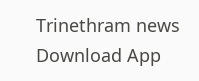Trinethram news
Download App